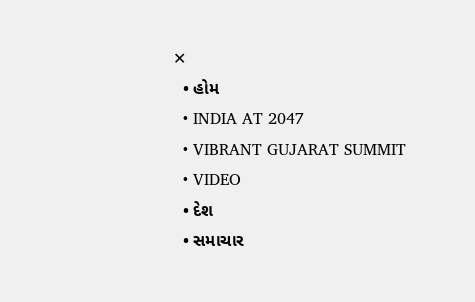✕
  • હોમ
  • INDIA AT 2047
  • VIBRANT GUJARAT SUMMIT
  • VIDEO
  • દેશ
  • સમાચાર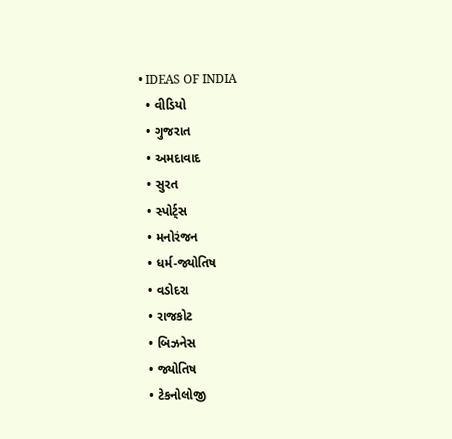• IDEAS OF INDIA
  • વીડિયો
  • ગુજરાત
  • અમદાવાદ
  • સુરત
  • સ્પોર્ટ્સ
  • મનોરંજન
  • ધર્મ-જ્યોતિષ
  • વડોદરા
  • રાજકોટ
  • બિઝનેસ
  • જ્યોતિષ
  • ટેકનોલોજી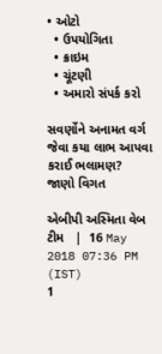• ઓટો
  • ઉપયોગિતા
  • ક્રાઇમ
  • ચૂંટણી
  • અમારો સંપર્ક કરો

સવર્ણોને અનામત વર્ગ જેવા કયા લાભ આપવા કરાઈ ભલામણ? જાણો વિગત

એબીપી અસ્મિતા વેબ ટીમ   |  16 May 2018 07:36 PM (IST)
1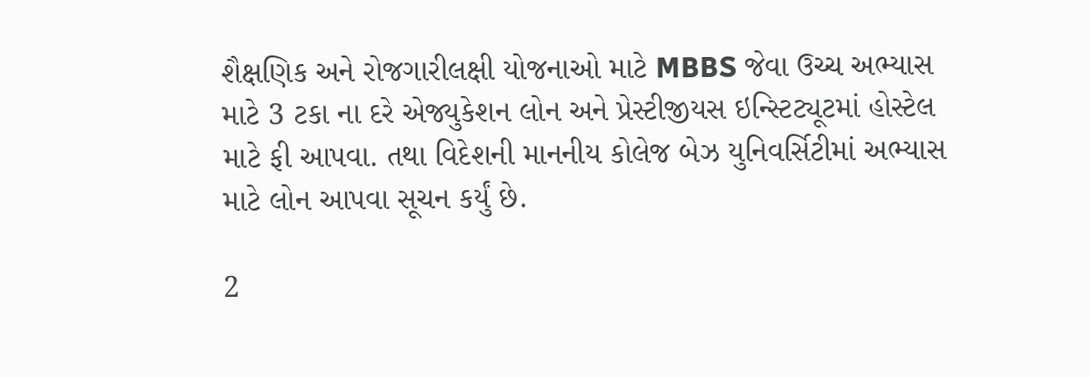શૈક્ષણિક અને રોજગારીલક્ષી યોજનાઓ માટે MBBS જેવા ઉચ્ચ અભ્યાસ માટે 3 ટકા ના દરે એજ્યુકેશન લોન અને પ્રેસ્ટીજીયસ ઇન્સ્ટિટ્યૂટમાં હોસ્ટેલ માટે ફી આપવા. તથા વિદેશની માનનીય કોલેજ બેઝ યુનિવર્સિટીમાં અભ્યાસ માટે લોન આપવા સૂચન કર્યું છે.

2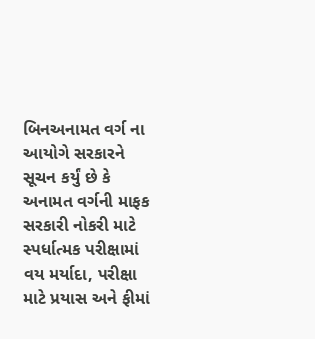બિનઅનામત વર્ગ ના આયોગે સરકારને સૂચન કર્યું છે કે અનામત વર્ગની માફક સરકારી નોકરી માટે સ્પર્ધાત્મક પરીક્ષામાં વય મર્યાદા, પરીક્ષા માટે પ્રયાસ અને ફીમાં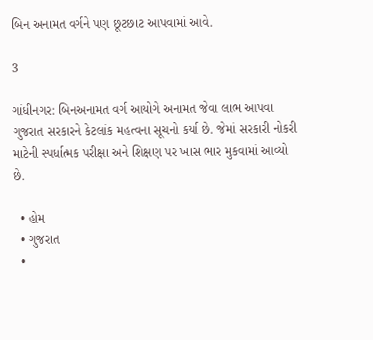બિન અનામત વર્ગને પણ છૂટછાટ આપવામાં આવે.

3

ગાંધીનગર: બિનઅનામત વર્ગ આયોગે અનામત જેવા લાભ આપવા ગુજરાત સરકારને કેટલાંક મહત્વના સૂચનો કર્યા છે. જેમાં સરકારી નોકરી માટેની સ્પર્ધાત્મક પરીક્ષા અને શિક્ષણ પર ખાસ ભાર મુકવામાં આવ્યો છે.

  • હોમ
  • ગુજરાત
  •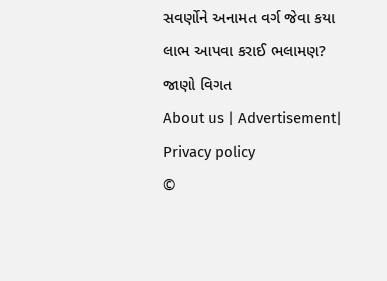સવર્ણોને અનામત વર્ગ જેવા કયા લાભ આપવા કરાઈ ભલામણ? જાણો વિગત
About us | Advertisement| Privacy policy
©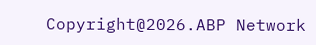Copyright@2026.ABP Network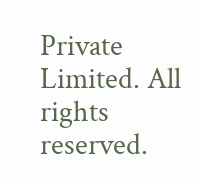Private Limited. All rights reserved.